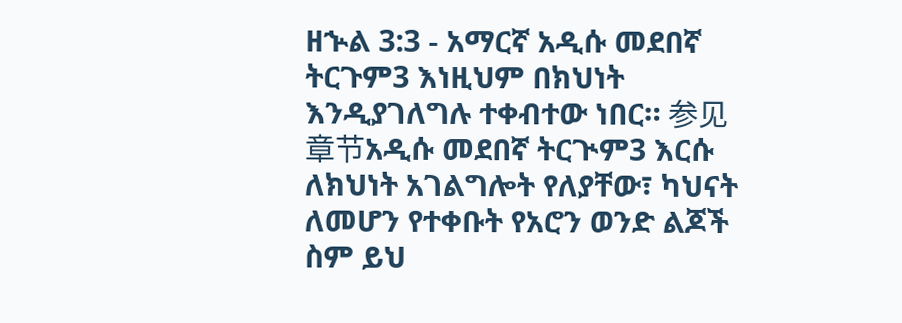ዘኍል 3:3 - አማርኛ አዲሱ መደበኛ ትርጉም3 እነዚህም በክህነት እንዲያገለግሉ ተቀብተው ነበር። 参见章节አዲሱ መደበኛ ትርጒም3 እርሱ ለክህነት አገልግሎት የለያቸው፣ ካህናት ለመሆን የተቀቡት የአሮን ወንድ ልጆች ስም ይህ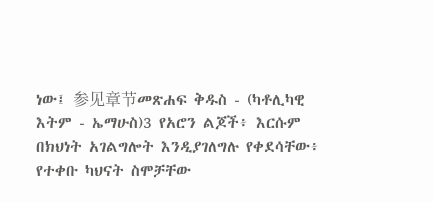ነው፤ 参见章节መጽሐፍ ቅዱስ - (ካቶሊካዊ እትም - ኤማሁስ)3 የአሮን ልጆች፥ እርሱም በክህነት አገልግሎት እንዲያገለግሉ የቀደሳቸው፥ የተቀቡ ካህናት ስሞቻቸው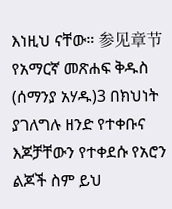እነዚህ ናቸው። 参见章节የአማርኛ መጽሐፍ ቅዱስ (ሰማንያ አሃዱ)3 በክህነት ያገለግሉ ዘንድ የተቀቡና እጆቻቸውን የተቀደሱ የአሮን ልጆች ስም ይህ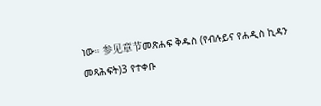ነው። 参见章节መጽሐፍ ቅዱስ (የብሉይና የሐዲስ ኪዳን መጻሕፍት)3 የተቀቡ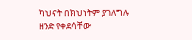ካህናት በክህነትም ያገለግሉ ዘንድ የቀደሳቸው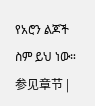የአሮን ልጆች ስም ይህ ነው። 参见章节 |